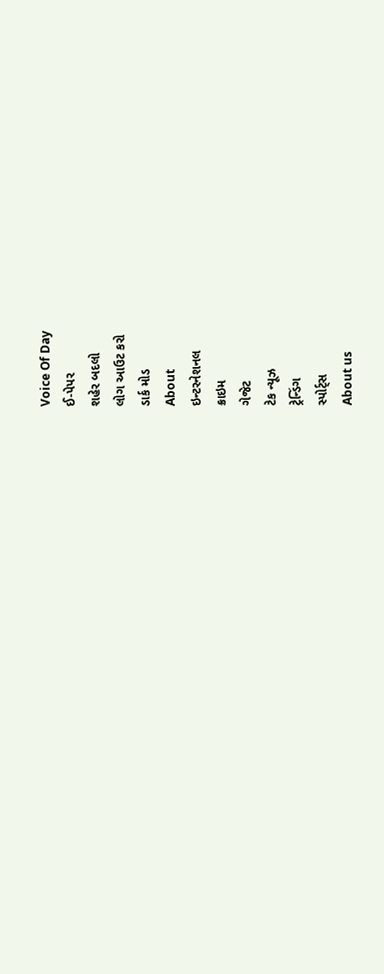Voice Of Day
ઈ-પેપર
શહેર બદલો
લોગ આઉટ કરો
ડાર્ક મોડ
About
ઇન્ટરનેશનલ
ક્રાઇમ
ગેજેટ
ટેક ન્યૂઝ
ટ્રેન્ડિંગ
સ્પોર્ટ્સ
About us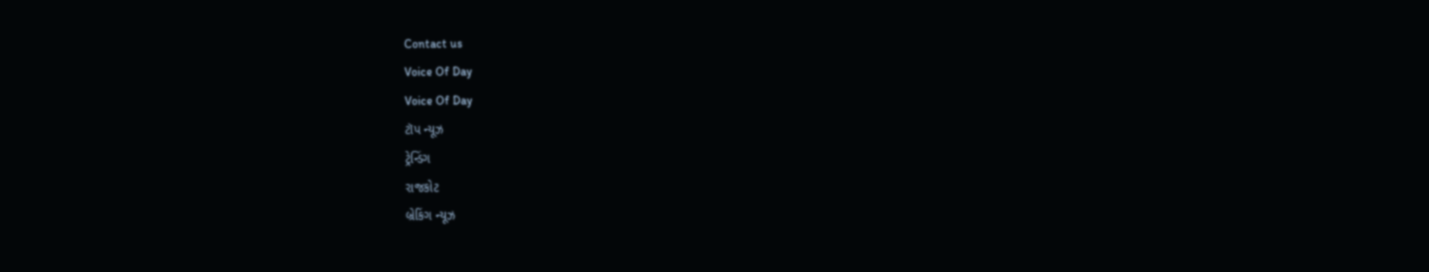Contact us
Voice Of Day
Voice Of Day
ટૉપ ન્યૂઝ
ટ્રેન્ડિંગ
રાજકોટ
બ્રેકિંગ ન્યૂઝ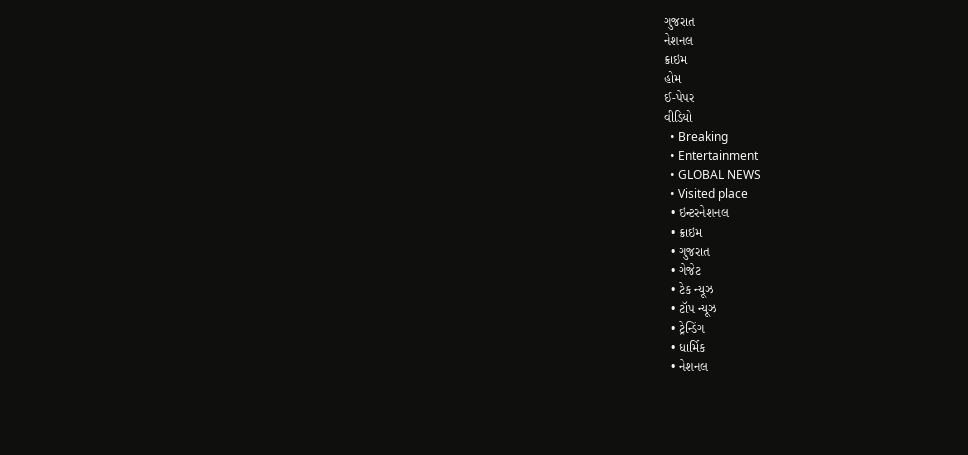ગુજરાત
નેશનલ
ક્રાઇમ
હોમ
ઈ-પેપર
વીડિયો
  • Breaking
  • Entertainment
  • GLOBAL NEWS
  • Visited place
  • ઇન્ટરનેશનલ
  • ક્રાઇમ
  • ગુજરાત
  • ગેજેટ
  • ટેક ન્યૂઝ
  • ટૉપ ન્યૂઝ
  • ટ્રેન્ડિંગ
  • ધાર્મિક
  • નેશનલ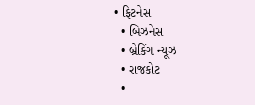• ફિટનેસ
  • બિઝનેસ
  • બ્રેકિંગ ન્યૂઝ
  • રાજકોટ
  •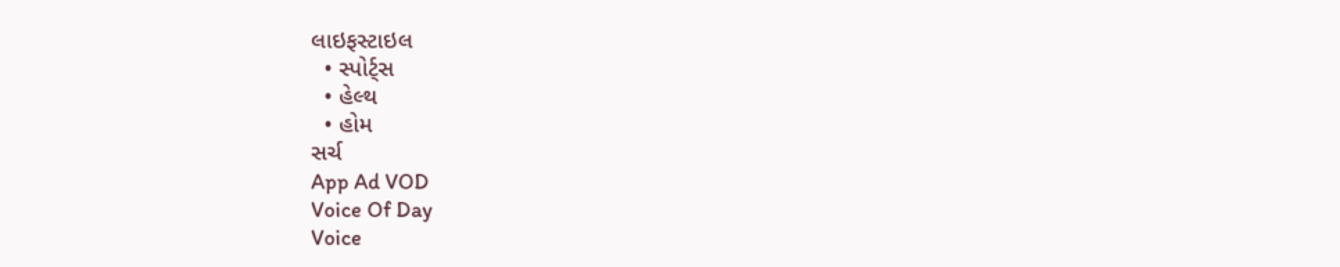લાઇફસ્ટાઇલ
  • સ્પોર્ટ્સ
  • હેલ્થ
  • હોમ
સર્ચ
App Ad VOD
Voice Of Day
Voice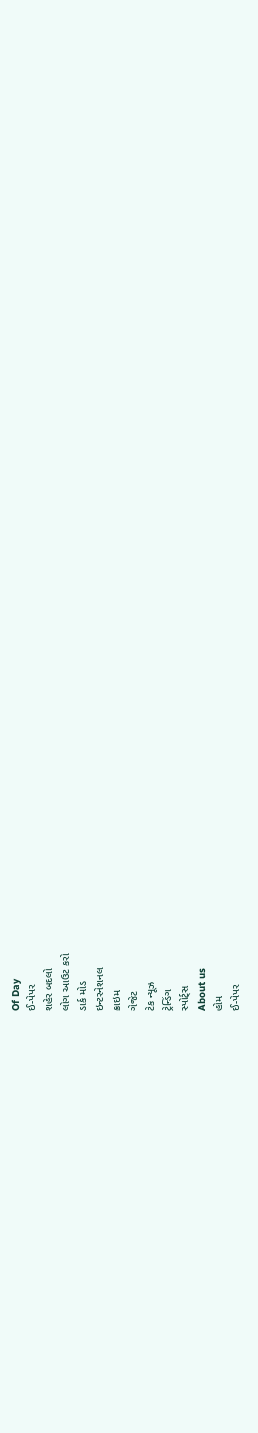Of Day
ઈ-પેપર
શહેર બદલો
લોગ આઉટ કરો
ડાર્ક મોડ
ઇન્ટરનેશનલ
ક્રાઇમ
ગેજેટ
ટેક ન્યૂઝ
ટ્રેન્ડિંગ
સ્પોર્ટ્સ
About us
હોમ
ઈ-પેપર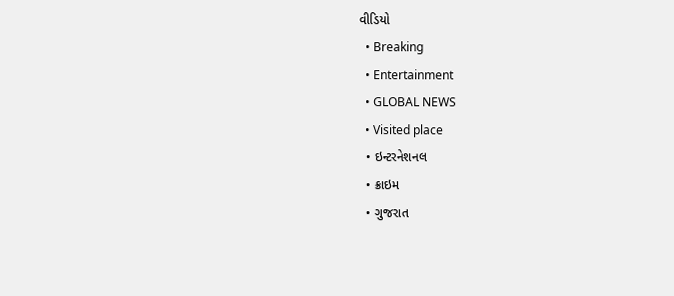વીડિયો
  • Breaking
  • Entertainment
  • GLOBAL NEWS
  • Visited place
  • ઇન્ટરનેશનલ
  • ક્રાઇમ
  • ગુજરાત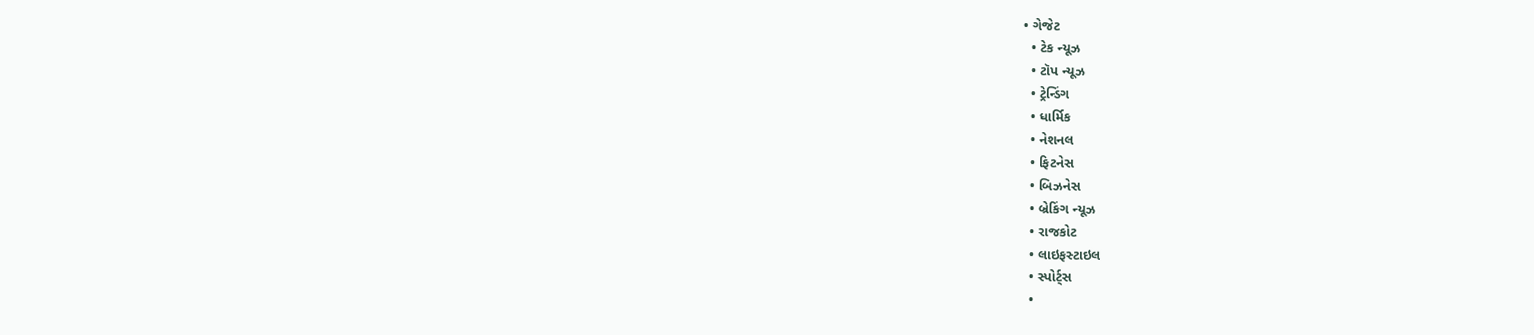• ગેજેટ
  • ટેક ન્યૂઝ
  • ટૉપ ન્યૂઝ
  • ટ્રેન્ડિંગ
  • ધાર્મિક
  • નેશનલ
  • ફિટનેસ
  • બિઝનેસ
  • બ્રેકિંગ ન્યૂઝ
  • રાજકોટ
  • લાઇફસ્ટાઇલ
  • સ્પોર્ટ્સ
  •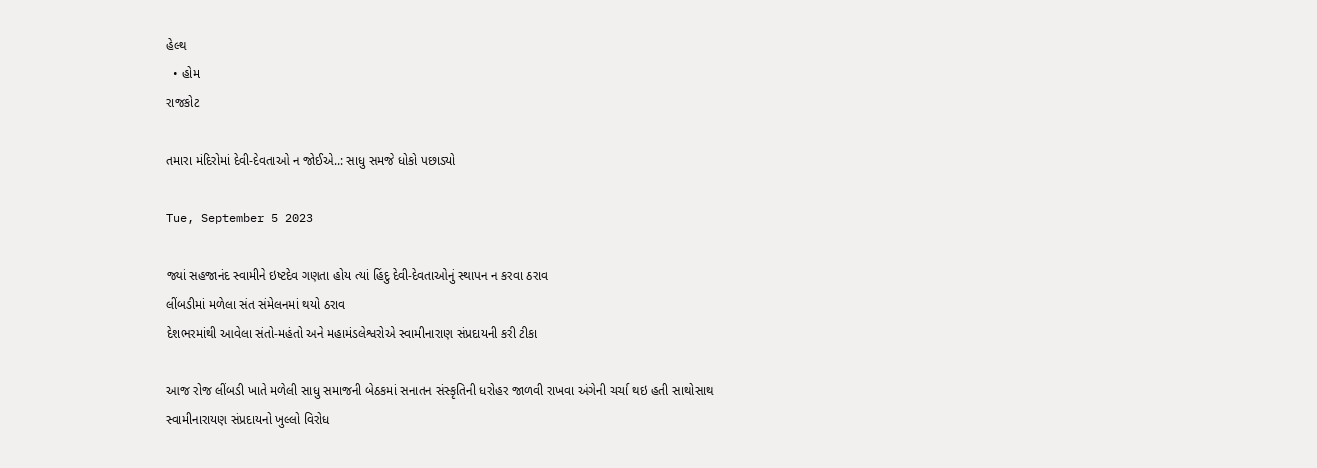હેલ્થ
  • હોમ
રાજકોટ

તમારા મંદિરોમાં દેવી-દેવતાઓ ન જોઈએ..: સાધુ સમજે ધોકો પછાડ્યો

Tue, September 5 2023

જ્યાં સહજાનંદ સ્વામીને ઇષ્ટદેવ ગણતા હોય ત્યાં હિંદુ દેવી-દેવતાઓનું સ્થાપન ન કરવા ઠરાવ
લીંબડીમાં મળેલા સંત સંમેલનમાં થયો ઠરાવ
દેશભરમાંથી આવેલા સંતો-મહંતો અને મહામંડલેશ્વરોએ સ્વામીનારાણ સંપ્રદાયની કરી ટીકા

આજ રોજ લીંબડી ખાતે મળેલી સાધુ સમાજની બેઠકમાં સનાતન સંસ્કૃતિની ધરોહર જાળવી રાખવા અંગેની ચર્ચા થઇ હતી સાથોસાથ સ્વામીનારાયણ સંપ્રદાયનો ખુલ્લો વિરોધ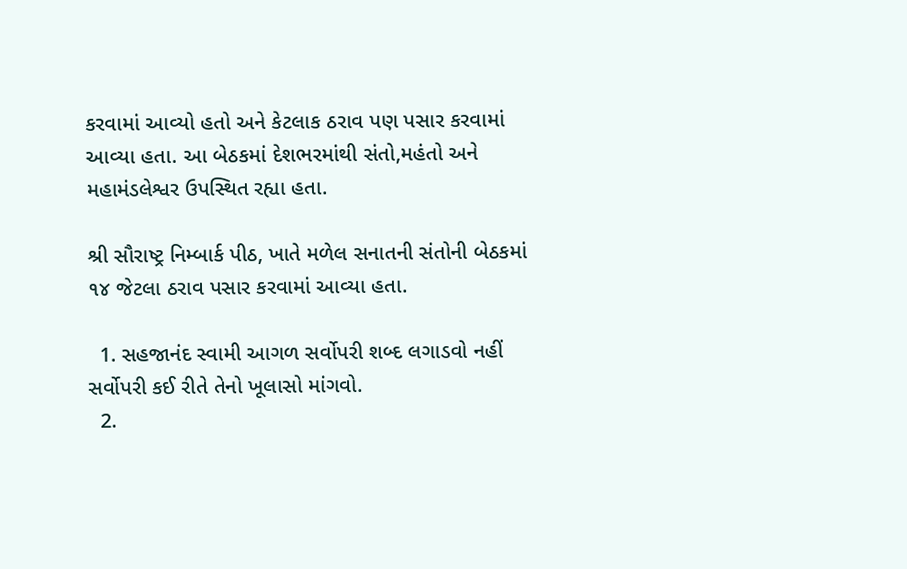કરવામાં આવ્યો હતો અને કેટલાક ઠરાવ પણ પસાર કરવામાં આવ્યા હતા. આ બેઠકમાં દેશભરમાંથી સંતો,મહંતો અને મહામંડલેશ્વર ઉપસ્થિત રહ્યા હતા.

શ્રી સૌરાષ્ટ્ર નિમ્બાર્ક પીઠ, ખાતે મળેલ સનાતની સંતોની બેઠકમાં ૧૪ જેટલા ઠરાવ પસાર કરવામાં આવ્યા હતા.

  1. સહજાનંદ સ્વામી આગળ સર્વોપરી શબ્દ લગાડવો નહીં સર્વોપરી કઈ રીતે તેનો ખૂલાસો માંગવો.
  2.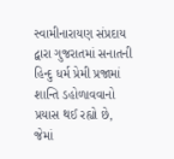સ્વામીનારાયણ સંપ્રદાય દ્વારા ગુજરાતમાં સનાતની હિન્દુ ધર્મ પ્રેમી પ્રજામાં શાન્તિ ડહોળાવવાનો પ્રયાસ થઈ રહ્યો છે, જેમાં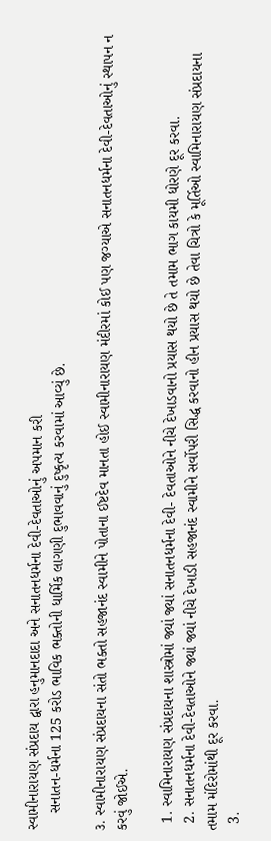સ્વામીનારાયણ સંપ્રદાય દ્વારા હનુમાનદાદા અને સનાતનધર્મના દેવી-દેવતાઓનું અપમાન કરી
    સનાતન-ધર્મના 125 કરોડ ભાવિક ભક્તોની ધાર્મિક લાગણી દુભાવવાનું દુષ્કૃત્ય કરવામાં આવ્યું છે.

૩. સ્વામીનારાયણ સંપ્રદાયના સંતો ભક્તો સહજાનંદ સ્વામીને પોતાના ઈષ્ટદેવ માનતા હોઈ સ્વામીનારાયણ મંદીરમાં કોઈ પણ જગ્યાએ સનાતનધર્મના દેવી-દેવતાઓનું સ્થાપન ન કરવું જોઈએ.

  1. સ્વામિનારાયણ સંપ્રદાયના શાસ્ત્રોમાં જ્યાં જ્યાં સનાતનધર્મના દેવી- દેવતાઓને નીચે દેખાડવાનો પ્રયાસ થયો છે તે તમામ ભાગ કાયમી ધોરણે દૂર કરવા.
  2. સનાતનધર્મના દેવી-દેવતાઓને જ્યાં જ્યાં નીચે દેખાડી સહજાનંદ સ્વામીને સર્વોપરી સિદ્ધ કરવાનો હીન પ્રયાસ થયો છે તેવા ચિત્રો કે મૂર્તિઓ સ્વામિનારાયણ સંપ્રદાયના તમામ મંદિરોમાંથી દૂર કરવા.
  3.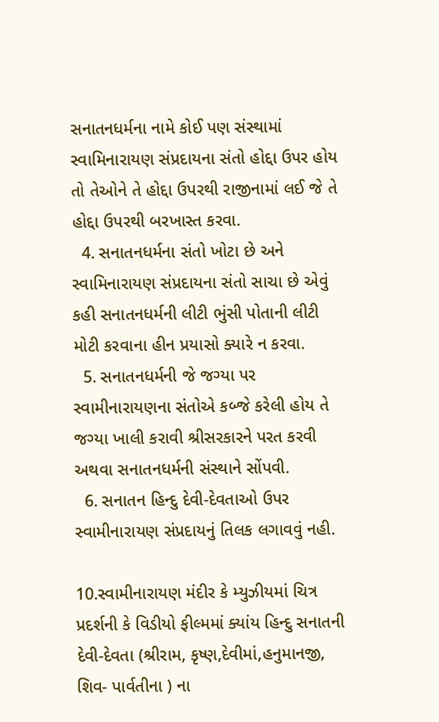સનાતનધર્મના નામે કોઈ પણ સંસ્થામાં સ્વામિનારાયણ સંપ્રદાયના સંતો હોદ્દા ઉપર હોય તો તેઓને તે હોદ્દા ઉપરથી રાજીનામાં લઈ જે તે હોદ્દા ઉપરથી બરખાસ્ત કરવા.
  4. સનાતનધર્મના સંતો ખોટા છે અને સ્વામિનારાયણ સંપ્રદાયના સંતો સાચા છે એવું કહી સનાતનધર્મની લીટી ભુંસી પોતાની લીટી મોટી કરવાના હીન પ્રયાસો ક્યારે ન કરવા.
  5. સનાતનધર્મની જે જગ્યા પર સ્વામીનારાયણના સંતોએ કબ્જે કરેલી હોય તે જગ્યા ખાલી કરાવી શ્રીસરકારને પરત કરવી અથવા સનાતનધર્મની સંસ્થાને સોંપવી.
  6. સનાતન હિન્દુ દેવી-દેવતાઓ ઉપર સ્વામીનારાયણ સંપ્રદાયનું તિલક લગાવવું નહી.

10.સ્વામીનારાયણ મંદીર કે મ્યુઝીયમાં ચિત્ર પ્રદર્શની કે વિડીયો ફીલ્મમાં ક્યાંય હિન્દુ સનાતની દેવી-દેવતા (શ્રીરામ, કૃષ્ણ,દેવીમાં,હનુમાનજી, શિવ- પાર્વતીના ) ના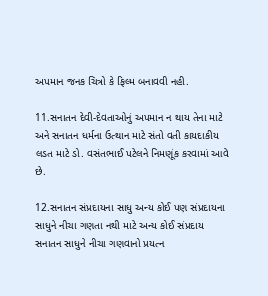અપમાન જનક ચિત્રો કે ફિલ્મ બનાવવી નહી.

11.સનાતન દેવી-દેવતાઓનું અપમાન ન થાય તેના માટે અને સનાતન ધર્મના ઉત્થાન માટે સંતો વતી કાયદાકીય લડત માટે ડો. વસંતભાઈ પટેલને નિમણૂંક કરવામાં આવે છે.

12.સનાતન સંપ્રદાયના સાધુ અન્ય કોઈ પણ સંપ્રદાયના સાધુને નીચા ગણતા નથી માટે અન્ય કોઈ સંપ્રદાય સનાતન સાધુને નીચા ગણવાનો પ્રયત્ન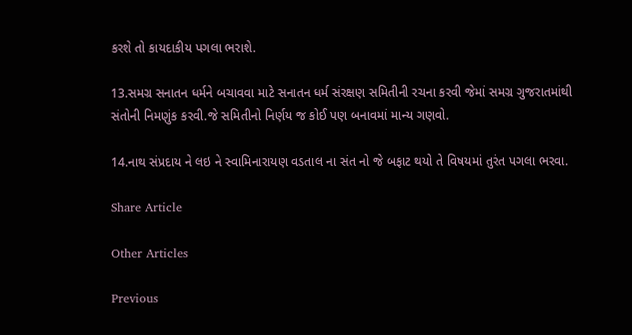કરશે તો કાયદાકીય પગલા ભરાશે.

13.સમગ્ર સનાતન ધર્મને બચાવવા માટે સનાતન ધર્મ સંરક્ષણ સમિતીની રચના કરવી જેમાં સમગ્ર ગુજરાતમાંથી સંતોની નિમણુંક કરવી.જે સમિતીનો નિર્ણય જ કોઈ પણ બનાવમાં માન્ય ગણવો.

14.નાથ સંપ્રદાય ને લઇ ને સ્વામિનારાયણ વડતાલ ના સંત નો જે બફાટ થયો તે વિષયમાં તુરંત પગલા ભરવા.

Share Article

Other Articles

Previous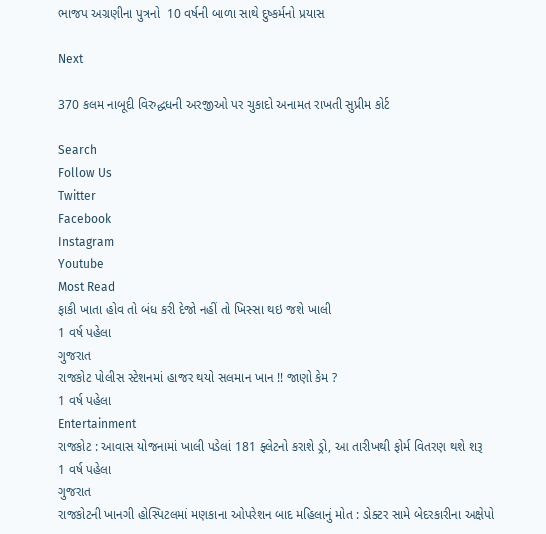ભાજપ અગ્રણીના પુત્રનો  10 વર્ષની બાળા સાથે દુષ્કર્મનો પ્રયાસ

Next

370 કલમ નાબૂદી વિરુદ્ધધની અરજીઓ પર ચુકાદો અનામત રાખતી સુપ્રીમ કોર્ટ

Search
Follow Us
Twitter
Facebook
Instagram
Youtube
Most Read
ફાકી ખાતા હોવ તો બંધ કરી દેજો નહીં તો ખિસ્સા થઇ જશે ખાલી
1 વર્ષ પહેલા
ગુજરાત
રાજકોટ પોલીસ સ્ટેશનમાં હાજર થયો સલમાન ખાન !! જાણો કેમ ?
1 વર્ષ પહેલા
Entertainment
રાજકોટ : આવાસ યોજનામાં ખાલી પડેલાં 181 ફ્લેટનો કરાશે ડ્રો, આ તારીખથી ફોર્મ વિતરણ થશે શરૂ
1 વર્ષ પહેલા
ગુજરાત
રાજકોટની ખાનગી હોસ્પિટલમાં મણકાના ઓપરેશન બાદ મહિલાનું મોત : ડોક્ટર સામે બેદરકારીના અક્ષેપો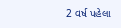2 વર્ષ પહેલા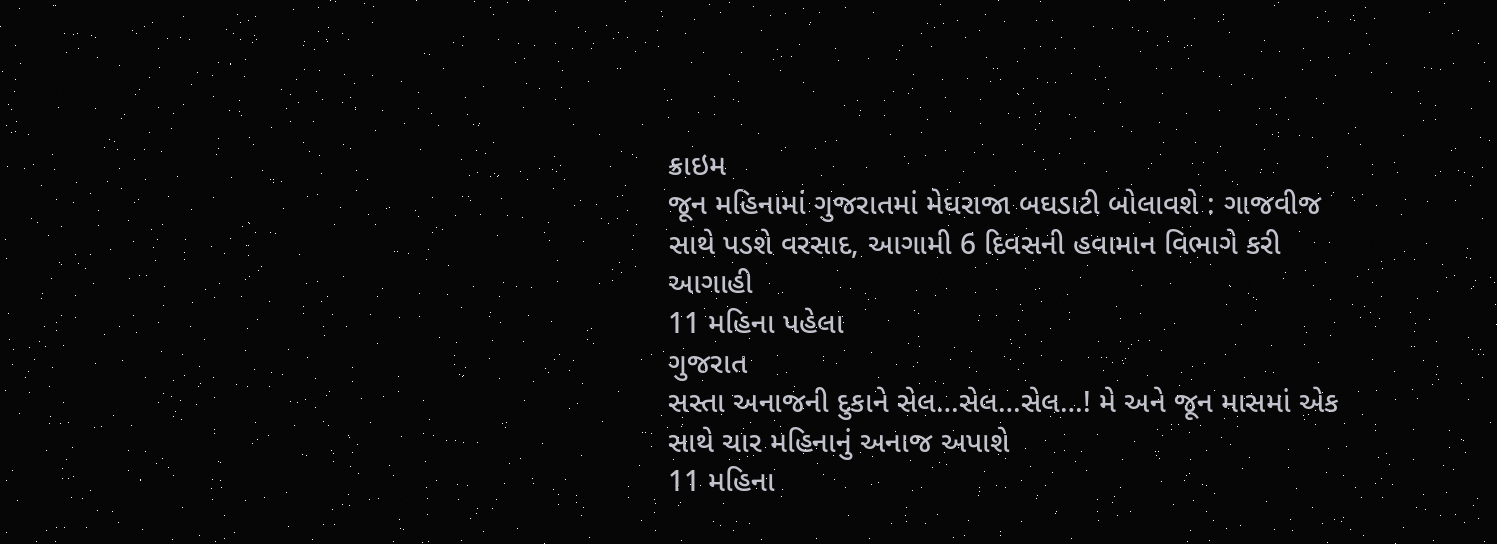ક્રાઇમ
જૂન મહિનામાં ગુજરાતમાં મેઘરાજા બઘડાટી બોલાવશે : ગાજવીજ સાથે પડશે વરસાદ, આગામી 6 દિવસની હવામાન વિભાગે કરી આગાહી
11 મહિના પહેલા
ગુજરાત
સસ્તા અનાજની દુકાને સેલ…સેલ…સેલ…! મે અને જૂન માસમાં એક સાથે ચાર મહિનાનું અનાજ અપાશે
11 મહિના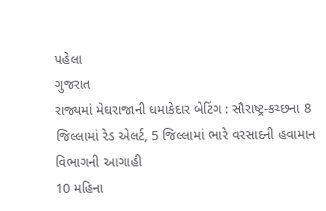પહેલા
ગુજરાત
રાજ્યમાં મેઘરાજાની ધમાકેદાર બેટિંગ : સૌરાષ્ટ્ર-કચ્છના 8 જિલ્લામાં રેડ એલર્ટ, 5 જિલ્લામાં ભારે વરસાદની હવામાન વિભાગની આગાહી
10 મહિના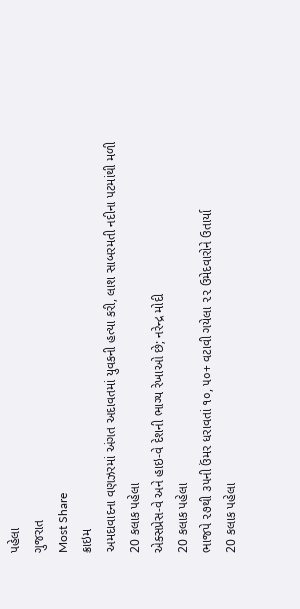પહેલા
ગુજરાત
Most Share
ક્રાઇમ
અમદાવાદના વણઝરમાં અંગત અદાવતમાં યુવકની હત્યા કરી, લાશ સાબરમતી નદીના પટમાંથી મળી
20 કલાક પહેલા
એક્સપ્રેસ-વે અને હાઇ-વે દેશની ભાગ્ય રેખાઓ છે; નરેન્દ્ર મોદી
20 કલાક પહેલા
ભાજપે ૨૭થી ૩૫ની ઉંમર ધરાવતાં ૧૦, ૫૦+ વટાવી ગયેલા ૨૨ ઉમેદવારોને ઉતાર્યા
20 કલાક પહેલા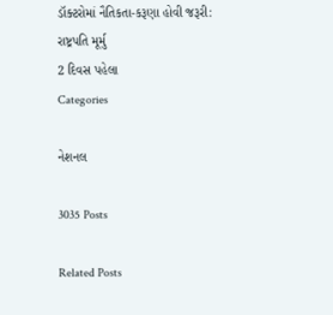ડૉક્ટરોમાં નૈતિકતા-કરૂણા હોવી જરૂરી: રાષ્ટ્રપતિ મૂર્મુ
2 દિવસ પહેલા
Categories

નેશનલ

3035 Posts

Related Posts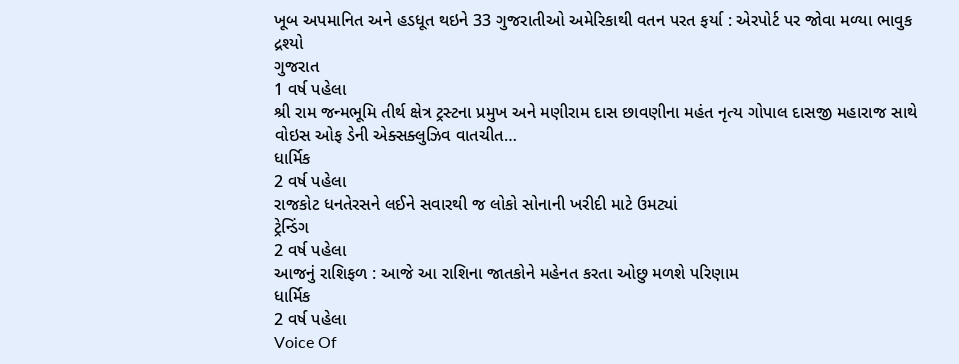ખૂબ અપમાનિત અને હડધૂત થઇને 33 ગુજરાતીઓ અમેરિકાથી વતન પરત ફર્યા : એરપોર્ટ પર જોવા મળ્યા ભાવુક દ્રશ્યો
ગુજરાત
1 વર્ષ પહેલા
શ્રી રામ જન્મભૂમિ તીર્થ ક્ષેત્ર ટ્રસ્ટના પ્રમુખ અને મણીરામ દાસ છાવણીના મહંત નૃત્ય ગોપાલ દાસજી મહારાજ સાથે વોઇસ ઓફ ડેની એક્સક્લુઝિવ વાતચીત…
ધાર્મિક
2 વર્ષ પહેલા
રાજકોટ ધનતેરસને લઈને સવારથી જ લોકો સોનાની ખરીદી માટે ઉમટ્યાં
ટ્રેન્ડિંગ
2 વર્ષ પહેલા
આજનું રાશિફળ : આજે આ રાશિના જાતકોને મહેનત કરતા ઓછુ મળશે પરિણામ
ધાર્મિક
2 વર્ષ પહેલા
Voice Of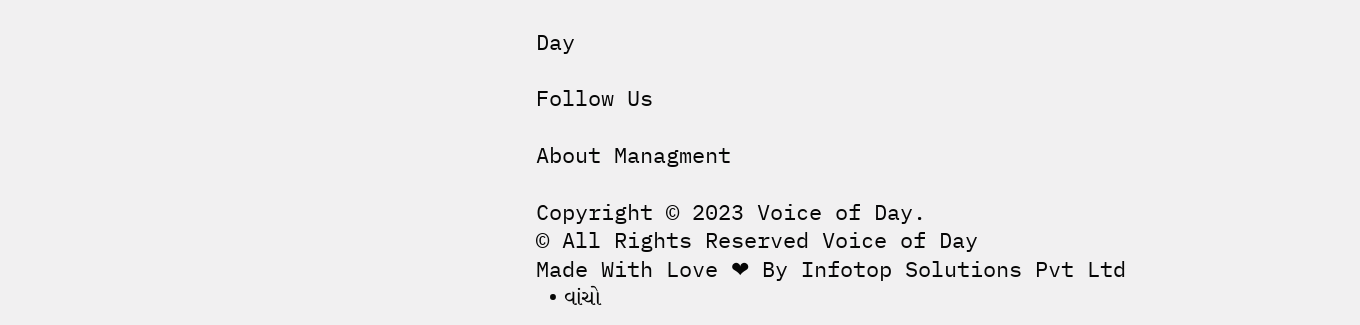Day

Follow Us

About Managment

Copyright © 2023 Voice of Day.
© All Rights Reserved Voice of Day
Made With Love ❤ By Infotop Solutions Pvt Ltd
  • વાંચો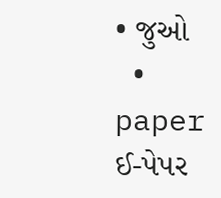• જુઓ
  • paper ઈ-પેપર